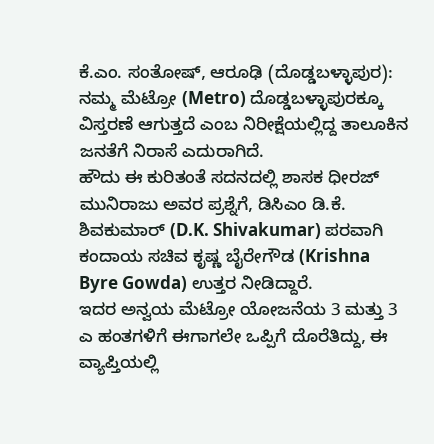ಕೆ.ಎಂ. ಸಂತೋಷ್, ಆರೂಢಿ (ದೊಡ್ಡಬಳ್ಳಾಪುರ): ನಮ್ಮ ಮೆಟ್ರೋ (Metro) ದೊಡ್ಡಬಳ್ಳಾಪುರಕ್ಕೂ ವಿಸ್ತರಣೆ ಆಗುತ್ತದೆ ಎಂಬ ನಿರೀಕ್ಷೆಯಲ್ಲಿದ್ದ ತಾಲೂಕಿನ ಜನತೆಗೆ ನಿರಾಸೆ ಎದುರಾಗಿದೆ.
ಹೌದು ಈ ಕುರಿತಂತೆ ಸದನದಲ್ಲಿ ಶಾಸಕ ಧೀರಜ್ ಮುನಿರಾಜು ಅವರ ಪ್ರಶ್ನೆಗೆ, ಡಿಸಿಎಂ ಡಿ.ಕೆ. ಶಿವಕುಮಾರ್ (D.K. Shivakumar) ಪರವಾಗಿ ಕಂದಾಯ ಸಚಿವ ಕೃಷ್ಣ ಬೈರೇಗೌಡ (Krishna Byre Gowda) ಉತ್ತರ ನೀಡಿದ್ದಾರೆ.
ಇದರ ಅನ್ವಯ ಮೆಟ್ರೋ ಯೋಜನೆಯ 3 ಮತ್ತು 3 ಎ ಹಂತಗಳಿಗೆ ಈಗಾಗಲೇ ಒಪ್ಪಿಗೆ ದೊರೆತಿದ್ದು, ಈ ವ್ಯಾಪ್ತಿಯಲ್ಲಿ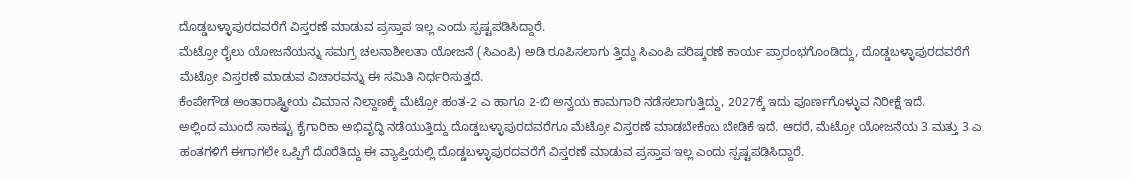ದೊಡ್ಡಬಳ್ಳಾಪುರದವರೆಗೆ ವಿಸ್ತರಣೆ ಮಾಡುವ ಪ್ರಸ್ತಾಪ ಇಲ್ಲ ಎಂದು ಸ್ಪಷ್ಟಪಡಿಸಿದ್ದಾರೆ.
ಮೆಟ್ರೋ ರೈಲು ಯೋಜನೆಯನ್ನು ಸಮಗ್ರ ಚಲನಾಶೀಲತಾ ಯೋಜನೆ (ಸಿಎಂಪಿ) ಅಡಿ ರೂಪಿಸಲಾಗು ತ್ತಿದ್ದು ಸಿಎಂಪಿ ಪರಿಷ್ಕರಣೆ ಕಾರ್ಯ ಪ್ರಾರಂಭಗೊಂಡಿದ್ದು, ದೊಡ್ಡಬಳ್ಳಾಪುರದವರೆಗೆ ಮೆಟ್ರೋ ವಿಸ್ತರಣೆ ಮಾಡುವ ವಿಚಾರವನ್ನು ಈ ಸಮಿತಿ ನಿರ್ಧರಿಸುತ್ತದೆ.
ಕೆಂಪೇಗೌಡ ಅಂತಾರಾಷ್ಟ್ರೀಯ ವಿಮಾನ ನಿಲ್ದಾಣಕ್ಕೆ ಮೆಟ್ರೋ ಹಂತ-2 ಎ ಹಾಗೂ 2-ಬಿ ಅನ್ವಯ ಕಾಮಗಾರಿ ನಡೆಸಲಾಗುತ್ತಿದ್ದು, 2027ಕ್ಕೆ ಇದು ಪೂರ್ಣಗೊಳ್ಳುವ ನಿರೀಕ್ಷೆ ಇದೆ.
ಅಲ್ಲಿಂದ ಮುಂದೆ ಸಾಕಷ್ಟು ಕೈಗಾರಿಕಾ ಅಭಿವೃದ್ಧಿ ನಡೆಯುತ್ತಿದ್ದು ದೊಡ್ಡಬಳ್ಳಾಪುರದವರೆಗೂ ಮೆಟ್ರೋ ವಿಸ್ತರಣೆ ಮಾಡಬೇಕೆಂಬ ಬೇಡಿಕೆ ಇದೆ. ಆದರೆ, ಮೆಟ್ರೋ ಯೋಜನೆಯ 3 ಮತ್ತು 3 ಎ ಹಂತಗಳಿಗೆ ಈಗಾಗಲೇ ಒಪ್ಪಿಗೆ ದೊರೆತಿದ್ದು ಈ ವ್ಯಾಪ್ತಿಯಲ್ಲಿ ದೊಡ್ಡಬಳ್ಳಾಪುರದವರೆಗೆ ವಿಸ್ತರಣೆ ಮಾಡುವ ಪ್ರಸ್ತಾಪ ಇಲ್ಲ ಎಂದು ಸ್ಪಷ್ಟಪಡಿಸಿದ್ದಾರೆ.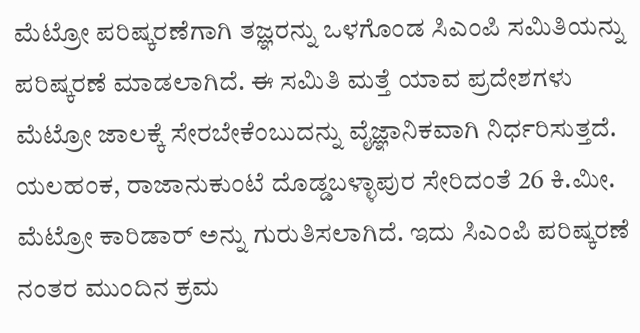ಮೆಟ್ರೋ ಪರಿಷ್ಕರಣೆಗಾಗಿ ತಜ್ಞರನ್ನು ಒಳಗೊಂಡ ಸಿಎಂಪಿ ಸಮಿತಿಯನ್ನು ಪರಿಷ್ಕರಣೆ ಮಾಡಲಾಗಿದೆ. ಈ ಸಮಿತಿ ಮತ್ತೆ ಯಾವ ಪ್ರದೇಶಗಳು ಮೆಟ್ರೋ ಜಾಲಕ್ಕೆ ಸೇರಬೇಕೆಂಬುದನ್ನು ವೈಜ್ಞಾನಿಕವಾಗಿ ನಿರ್ಧರಿಸುತ್ತದೆ.
ಯಲಹಂಕ, ರಾಜಾನುಕುಂಟೆ ದೊಡ್ಡಬಳ್ಳಾಪುರ ಸೇರಿದಂತೆ 26 ಕಿ.ಮೀ. ಮೆಟ್ರೋ ಕಾರಿಡಾರ್ ಅನ್ನು ಗುರುತಿಸಲಾಗಿದೆ. ಇದು ಸಿಎಂಪಿ ಪರಿಷ್ಕರಣೆ ನಂತರ ಮುಂದಿನ ಕ್ರಮ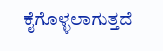ಕೈಗೊಳ್ಳಲಾಗುತ್ತದೆ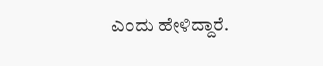ಎಂದು ಹೇಳಿದ್ದಾರೆ.